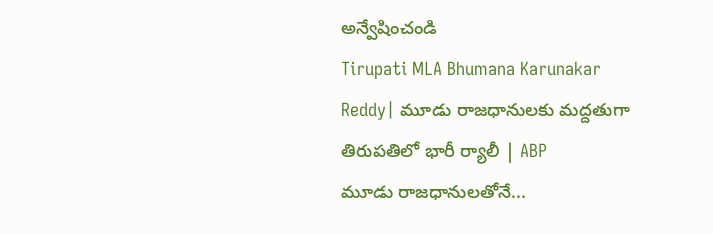అన్వేషించండి
Tirupati MLA Bhumana Karunakar Reddy| మూడు రాజధానులకు మద్దతుగా తిరుపతిలో భారీ ర్యాలీ | ABP
మూడు రాజధానులతోనే...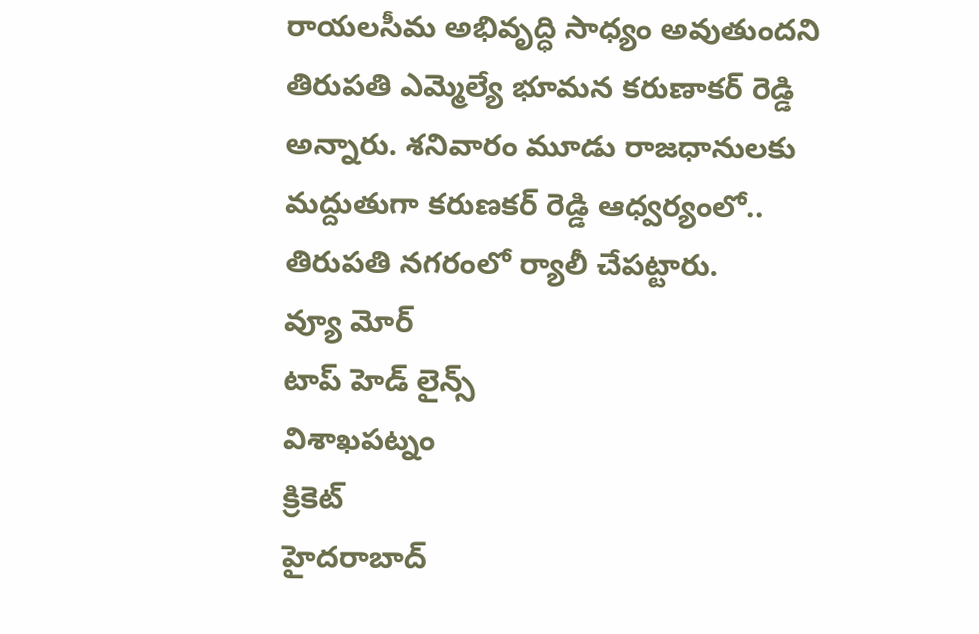రాయలసీమ అభివృద్ధి సాధ్యం అవుతుందని తిరుపతి ఎమ్మెల్యే భూమన కరుణాకర్ రెడ్డి అన్నారు. శనివారం మూడు రాజధానులకు మద్దుతుగా కరుణకర్ రెడ్డి ఆధ్వర్యంలో.. తిరుపతి నగరంలో ర్యాలీ చేపట్టారు.
వ్యూ మోర్
టాప్ హెడ్ లైన్స్
విశాఖపట్నం
క్రికెట్
హైదరాబాద్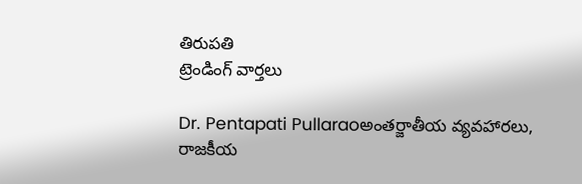తిరుపతి
ట్రెండింగ్ వార్తలు

Dr. Pentapati Pullaraoఅంతర్జాతీయ వ్యవహారలు, రాజకీయ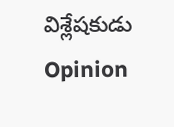విశ్లేషకుడు
Opinion